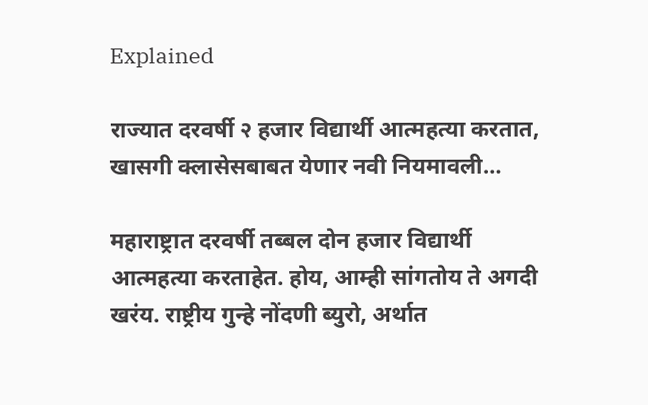Explained

राज्यात दरवर्षी २ हजार विद्यार्थी आत्महत्या करतात, खासगी क्लासेसबाबत येणार नवी नियमावली…

महाराष्ट्रात दरवर्षी तब्बल दोन हजार विद्यार्थी आत्महत्या करताहेत. होय, आम्ही सांगतोय ते अगदी खरंय. राष्ट्रीय गुन्हे नोंदणी ब्युरो, अर्थात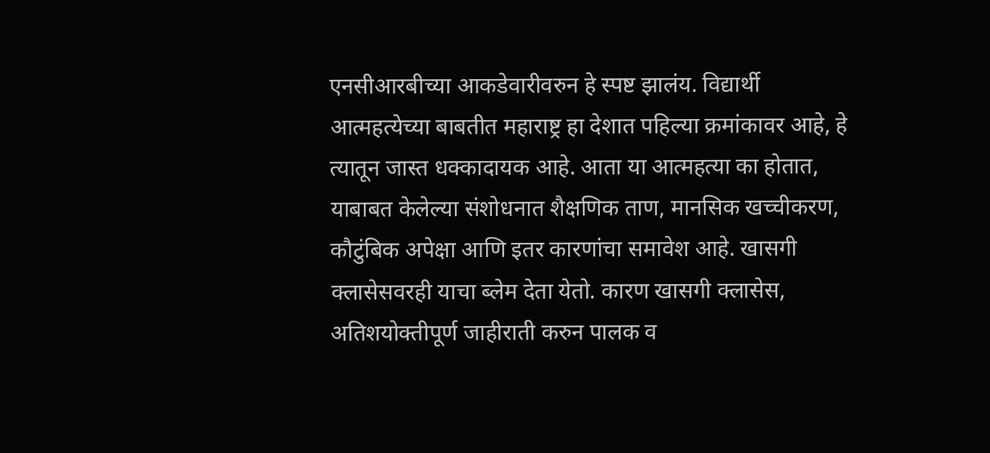एनसीआरबीच्या आकडेवारीवरुन हे स्पष्ट झालंय. विद्यार्थी आत्महत्येच्या बाबतीत महाराष्ट्र हा देशात पहिल्या क्रमांकावर आहे, हे त्यातून जास्त धक्कादायक आहे. आता या आत्महत्या का होतात, याबाबत केलेल्या संशोधनात शैक्षणिक ताण, मानसिक खच्चीकरण, कौटुंबिक अपेक्षा आणि इतर कारणांचा समावेश आहे. खासगी क्लासेसवरही याचा ब्लेम देता येतो. कारण खासगी क्लासेस, अतिशयोक्तीपूर्ण जाहीराती करुन पालक व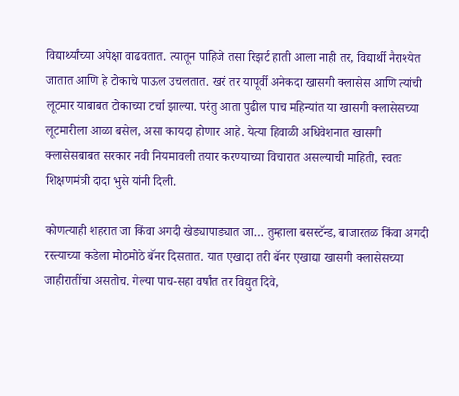विद्यार्थ्यांच्या अपेक्षा वाढवतात. त्यातून पाहिजे तसा रिझर्ट हाती आला नाही तर, विद्यार्थी नैराश्येत जातात आणि हे टोकाचे पाऊल उचलतात. खरं तर यापूर्वी अनेकदा खासगी क्लासेस आणि त्यांची लूटमार याबाबत टोकाच्या टर्चा झाल्या. परंतु आता पुढील पाच महिन्यांत या खासगी क्लासेसच्या लूटमारीला आळा बसेल, असा कायदा होणार आहे. येत्या हिवाळी अधिवेशनात खासगी क्लासेसबाबत सरकार नवी नियमावली तयार करण्याच्या विचारात असल्याची माहिती, स्वतः शिक्षणमंत्री दादा भुसे यांनी दिली.

कोणत्याही शहरात जा किंवा अगदी खेड्यापाड्यात जा… तुम्हाला बसस्टॅन्ड, बाजारतळ किंवा अगदी रस्त्याच्या कडेला मोठमोठे बॅनर दिसतात. यात एखादा तरी बॅनर एखाद्या खासगी क्लासेसच्या जाहीरातींचा असतोच. गेल्या पाच-सहा वर्षांत तर विद्युत दिवे,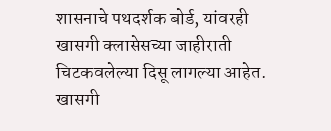शासनाचे पथदर्शक बोर्ड, यांवरही खासगी क्लासेसच्या जाहीराती चिटकवलेल्या दिसू लागल्या आहेत. खासगी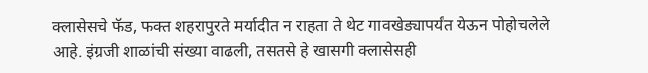क्लासेसचे फॅड, फक्त शहरापुरते मर्यादीत न राहता ते थेट गावखेड्यापर्यंत येऊन पोहोचलेले आहे. इंग्रजी शाळांची संख्या वाढली, तसतसे हे खासगी क्लासेसही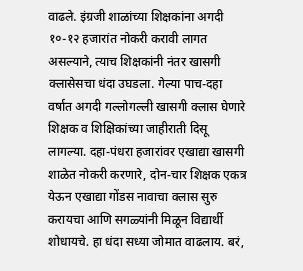वाढले. इंग्रजी शाळांच्या शिक्षकांना अगदी १०-१२ हजारांत नोकरी करावी लागत असल्याने, त्याच शिक्षकांनी नंतर खासगी क्लासेसचा धंदा उघडला. गेल्या पाच-दहा वर्षात अगदी गल्लोगल्ली खासगी क्लास घेणारे शिक्षक व शिक्षिकांच्या जाहीराती दिसू लागल्या. दहा-पंधरा हजारांवर एखाद्या खासगी शाळेत नोकरी करणारे, दोन-चार शिक्षक एकत्र येऊन एखाद्या गोंडस नावाचा क्लास सुरु करायचा आणि सगळ्यांनी मिळून विद्यार्थी शोधायचे. हा धंदा सध्या जोमात वाढलाय. बरं,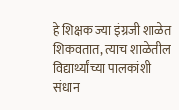हे शिक्षक ज्या इंग्रजी शाळेत शिकवतात, त्याच शाळेतील विद्यार्थ्यांच्या पालकांशी संधान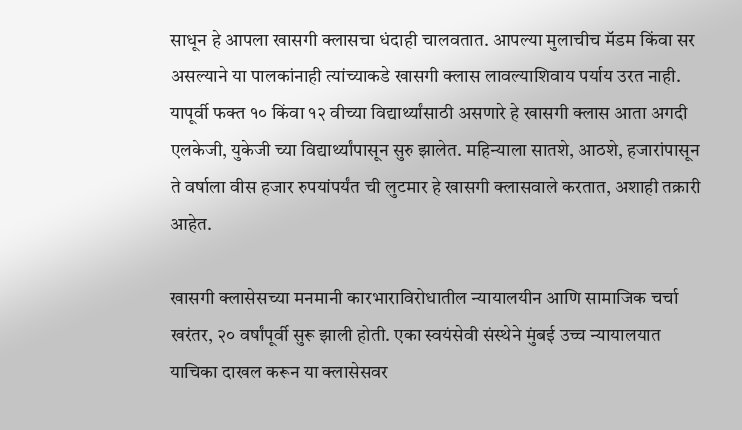साधून हे आपला खासगी क्लासचा धंदाही चालवतात. आपल्या मुलाचीच मॅडम किंवा सर असल्याने या पालकांनाही त्यांच्याकडे खासगी क्लास लावल्याशिवाय पर्याय उरत नाही. यापूर्वी फक्त १० किंवा १२ वीच्या विद्यार्थ्यांसाठी असणारे हे खासगी क्लास आता अगदी एलकेजी, युकेजी च्या विद्यार्थ्यांपासून सुरु झालेत. महिन्याला सातशे, आठशे, हजारांपासून ते वर्षाला वीस हजार रुपयांपर्यंत ची लुटमार हे खासगी क्लासवाले करतात, अशाही तक्रारी आहेत.

खासगी क्लासेसच्या मनमानी कारभाराविरोधातील न्यायालयीन आणि सामाजिक चर्चा खरंतर, २० वर्षांपूर्वी सुरू झाली होती. एका स्वयंसेवी संस्थेने मुंबई उच्च न्यायालयात याचिका दाखल करून या क्लासेसवर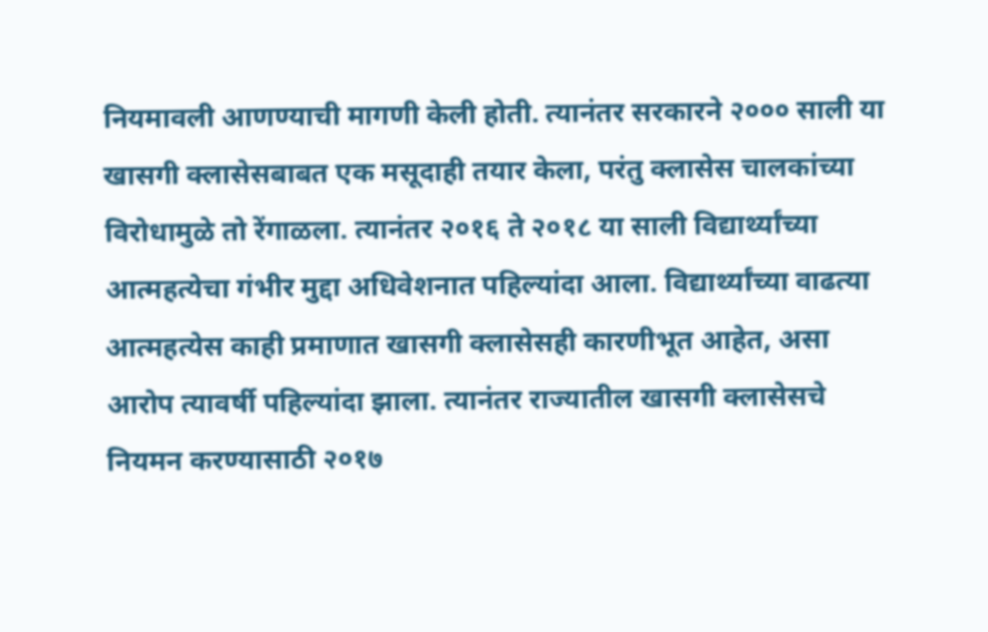नियमावली आणण्याची मागणी केली होती. त्यानंतर सरकारने २००० साली या खासगी क्लासेसबाबत एक मसूदाही तयार केला, परंतु क्लासेस चालकांच्या विरोधामुळे तो रेंगाळला. त्यानंतर २०१६ ते २०१८ या साली विद्यार्थ्यांच्या आत्महत्येचा गंभीर मुद्दा अधिवेशनात पहिल्यांदा आला. विद्यार्थ्यांच्या वाढत्या आत्महत्येस काही प्रमाणात खासगी क्लासेसही कारणीभूत आहेत, असा आरोप त्यावर्षी पहिल्यांदा झाला. त्यानंतर राज्यातील खासगी क्लासेसचे नियमन करण्यासाठी २०१७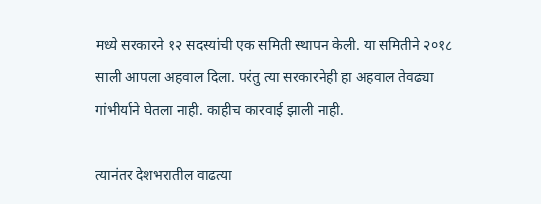मध्ये सरकारने १२ सदस्यांची एक समिती स्थापन केली. या समितीने २०१८ साली आपला अहवाल दिला. परंतु त्या सरकारनेही हा अहवाल तेवढ्या गांभीर्याने घेतला नाही. काहीच कारवाई झाली नाही.

त्यानंतर देशभरातील वाढत्या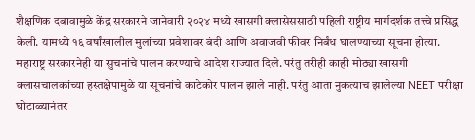शैक्षणिक दबावामुळे केंद्र सरकारने जानेवारी २०२४ मध्ये खासगी क्लासेससाठी पहिली राष्ट्रीय मार्गदर्शक तत्त्वे प्रसिद्ध केली. यामध्ये १६ वर्षांखालील मुलांच्या प्रवेशावर बंदी आणि अवाजवी फीवर निर्बंध घालण्याच्या सूचना होत्या. महाराष्ट्र सरकारनेही या सुचनांचे पालन करण्याचे आदेश राज्यात दिले. परंतु तरीही काही मोठ्या खासगी क्लासचालकांच्या हस्तक्षेपामुळे या सूचनांचे काटेकोर पालन झाले नाही. परंतु आता नुकत्याच झालेल्या NEET परीक्षा घोटाळ्यानंतर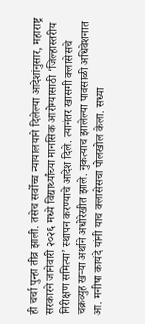ही चर्चा पुन्हा तीव्र झाली. तसेच सर्वोच्च न्यायालयाने दिलेल्या आदेशांनुसार, महाराष्ट्र सरकारने जानेवारी २०२६ मध्ये विद्यार्थ्यांच्या मानसिक आरोग्यासाठी ‘जिल्हास्तरीय निरीक्षण समित्या’ स्थापन करण्याचे आदेश दिले. त्यानंतर खासगी क्लासेसचे चक्रव्युह खऱ्या अर्थाने अधोरेखीत झाले. नुकत्याच झालेल्या पावसाळी अधिवेशनात आ. मनीषा कायंदे यांनी याच क्लासेसचा पोलखोल केला. सध्या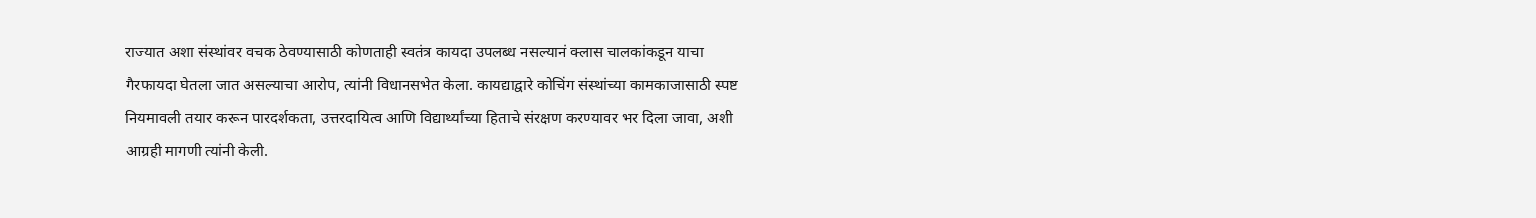राज्यात अशा संस्थांवर वचक ठेवण्यासाठी कोणताही स्वतंत्र कायदा उपलब्ध नसल्यानं क्लास चालकांकडून याचा गैरफायदा घेतला जात असल्याचा आरोप, त्यांनी विधानसभेत केला. कायद्याद्वारे कोचिंग संस्थांच्या कामकाजासाठी स्पष्ट नियमावली तयार करून पारदर्शकता, उत्तरदायित्व आणि विद्यार्थ्यांच्या हिताचे संरक्षण करण्यावर भर दिला जावा, अशी आग्रही मागणी त्यांनी केली.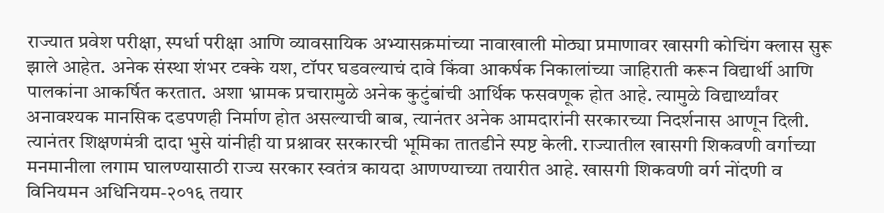राज्यात प्रवेश परीक्षा, स्पर्धा परीक्षा आणि व्यावसायिक अभ्यासक्रमांच्या नावाखाली मोठ्या प्रमाणावर खासगी कोचिंग क्लास सुरू झाले आहेत. अनेक संस्था शंभर टक्के यश, टॉपर घडवल्याचं दावे किंवा आकर्षक निकालांच्या जाहिराती करून विद्यार्थी आणि पालकांना आकर्षित करतात. अशा भ्रामक प्रचारामुळे अनेक कुटुंबांची आर्थिक फसवणूक होत आहे. त्यामुळे विद्यार्थ्यांवर अनावश्यक मानसिक दडपणही निर्माण होत असल्याची बाब, त्यानंतर अनेक आमदारांनी सरकारच्या निदर्शनास आणून दिली. त्यानंतर शिक्षणमंत्री दादा भुसे यांनीही या प्रश्नावर सरकारची भूमिका तातडीने स्पष्ट केली. राज्यातील खासगी शिकवणी वर्गाच्या मनमानीला लगाम घालण्यासाठी राज्य सरकार स्वतंत्र कायदा आणण्याच्या तयारीत आहे. खासगी शिकवणी वर्ग नोंदणी व विनियमन अधिनियम-२०१६ तयार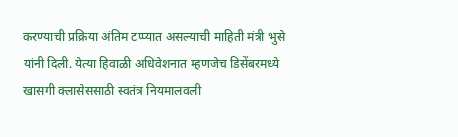करण्याची प्रक्रिया अंतिम टप्प्यात असल्याची माहिती मंत्री भुसे यांनी दिली. येत्या हिवाळी अधिवेशनात म्हणजेच डिसेंबरमध्ये खासगी क्लासेससाठी स्वतंत्र नियमालवली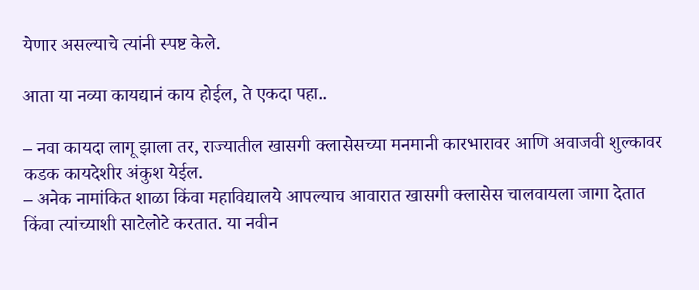येणार असल्याचे त्यांनी स्पष्ट केले.

आता या नव्या कायद्यानं काय होईल, ते एकदा पहा..

– नवा कायदा लागू झाला तर, राज्यातील खासगी क्लासेसच्या मनमानी कारभारावर आणि अवाजवी शुल्कावर कडक कायदेशीर अंकुश येईल.
– अनेक नामांकित शाळा किंवा महाविद्यालये आपल्याच आवारात खासगी क्लासेस चालवायला जागा देतात किंवा त्यांच्याशी साटेलोटे करतात. या नवीन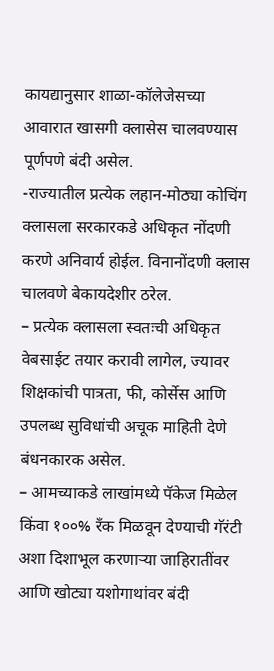कायद्यानुसार शाळा-कॉलेजेसच्या आवारात खासगी क्लासेस चालवण्यास पूर्णपणे बंदी असेल.
-राज्यातील प्रत्येक लहान-मोठ्या कोचिंग क्लासला सरकारकडे अधिकृत नोंदणी करणे अनिवार्य होईल. विनानोंदणी क्लास चालवणे बेकायदेशीर ठरेल.
– प्रत्येक क्लासला स्वतःची अधिकृत वेबसाईट तयार करावी लागेल, ज्यावर शिक्षकांची पात्रता, फी, कोर्सेस आणि उपलब्ध सुविधांची अचूक माहिती देणे बंधनकारक असेल.
– आमच्याकडे लाखांमध्ये पॅकेज मिळेल किंवा १००% रँक मिळवून देण्याची गॅरंटी अशा दिशाभूल करणाऱ्या जाहिरातींवर आणि खोट्या यशोगाथांवर बंदी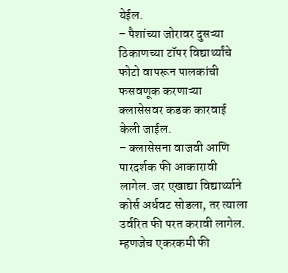येईल.
– पैशांच्या जोरावर दुसऱ्या ठिकाणच्या टॉपर विद्यार्थ्यांचे फोटो वापरून पालकांची फसवणूक करणाऱ्या क्लासेसवर कडक कारवाई केली जाईल.
– क्लासेसना वाजवी आणि पारदर्शक फी आकारावी लागेल. जर एखाद्या विद्यार्थ्याने कोर्स अर्धवट सोडला, तर त्याला उर्वरित फी परत करावी लागेल. म्हणजेच एकरकमी फी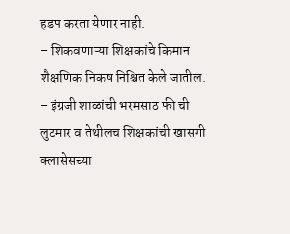हडप करता येणार नाही.
– शिकवणाऱ्या शिक्षकांचे किमान शैक्षणिक निकष निश्चित केले जातील.
– इंग्रजी शाळांची भरमसाठ फी ची लुटमार व तेथीलच शिक्षकांची खासगी क्लासेसच्या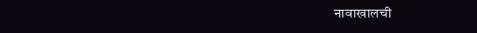नावाखालची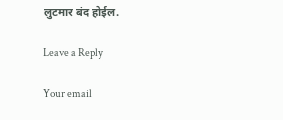लुटमार बंद होईल.

Leave a Reply

Your email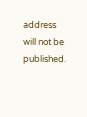address will not be published.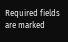Required fields are marked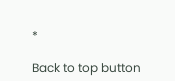*

Back to top button